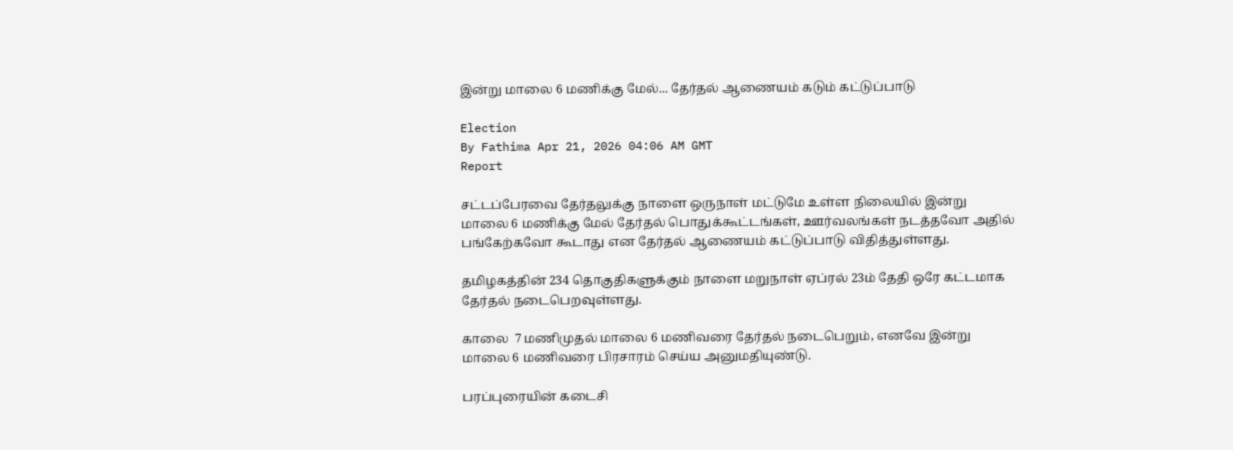இன்று மாலை 6 மணிக்கு மேல்... தேர்தல் ஆணையம் கடும் கட்டுப்பாடு

Election
By Fathima Apr 21, 2026 04:06 AM GMT
Report

சட்டப்பேரவை தேர்தலுக்கு நாளை ஒருநாள் மட்டுமே உள்ள நிலையில் இன்று மாலை 6 மணிக்கு மேல் தேர்தல் பொதுக்கூட்டங்கள், ஊர்வலங்கள் நடத்தவோ அதில் பங்கேற்கவோ கூடாது என தேர்தல் ஆணையம் கட்டுப்பாடு விதித்துள்ளது.

தமிழகத்தின் 234 தொகுதிகளுக்கும் நாளை மறுநாள் ஏப்ரல் 23ம் தேதி ஒரே கட்டமாக தேர்தல் நடைபெறவுள்ளது.

காலை  7 மணிமுதல் மாலை 6 மணிவரை தேர்தல் நடைபெறும், எனவே இன்று மாலை 6 மணிவரை பிரசாரம் செய்ய அனுமதியுண்டு.

பரப்புரையின் கடைசி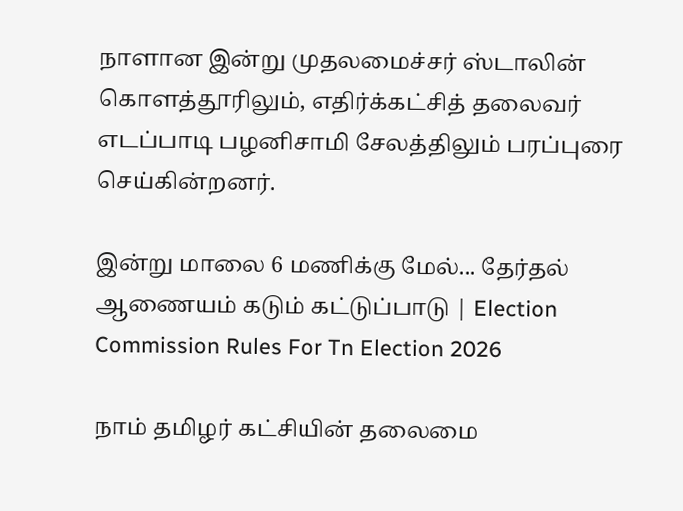நாளான இன்று முதலமைச்சர் ஸ்டாலின் கொளத்தூரிலும், எதிர்க்கட்சித் தலைவர் எடப்பாடி பழனிசாமி சேலத்திலும் பரப்புரை செய்கின்றனர்.

இன்று மாலை 6 மணிக்கு மேல்... தேர்தல் ஆணையம் கடும் கட்டுப்பாடு | Election Commission Rules For Tn Election 2026

நாம் தமிழர் கட்சியின் தலைமை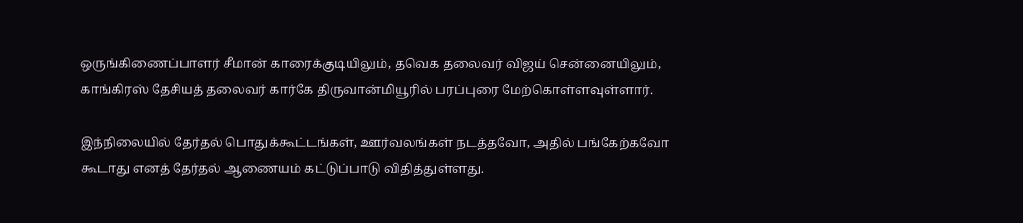ஒருங்கிணைப்பாளர் சீமான் காரைக்குடியிலும், தவெக தலைவர் விஜய் சென்னையிலும், காங்கிரஸ் தேசியத் தலைவர் கார்கே திருவான்மியூரில் பரப்புரை மேற்கொள்ளவுள்ளார்.

இந்நிலையில் தேர்தல் பொதுக்கூட்டங்கள், ஊர்வலங்கள் நடத்தவோ, அதில் பங்கேற்கவோ கூடாது எனத் தேர்தல் ஆணையம் கட்டுப்பாடு விதித்துள்ளது.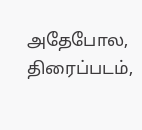அதேபோல, திரைப்படம்,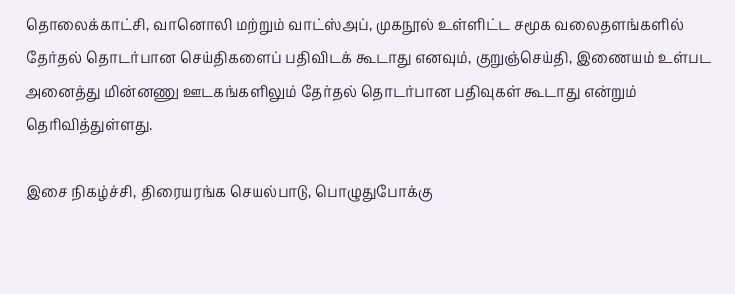தொலைக்காட்சி, வானொலி மற்றும் வாட்ஸ்அப், முகநூல் உள்ளிட்ட சமூக வலைதளங்களில் தேர்தல் தொடர்பான செய்திகளைப் பதிவிடக் கூடாது எனவும், குறுஞ்செய்தி, இணையம் உள்பட அனைத்து மின்னணு ஊடகங்களிலும் தேர்தல் தொடர்பான பதிவுகள் கூடாது என்றும் தெரிவித்துள்ளது.

இசை நிகழ்ச்சி, திரையரங்க செயல்பாடு, பொழுதுபோக்கு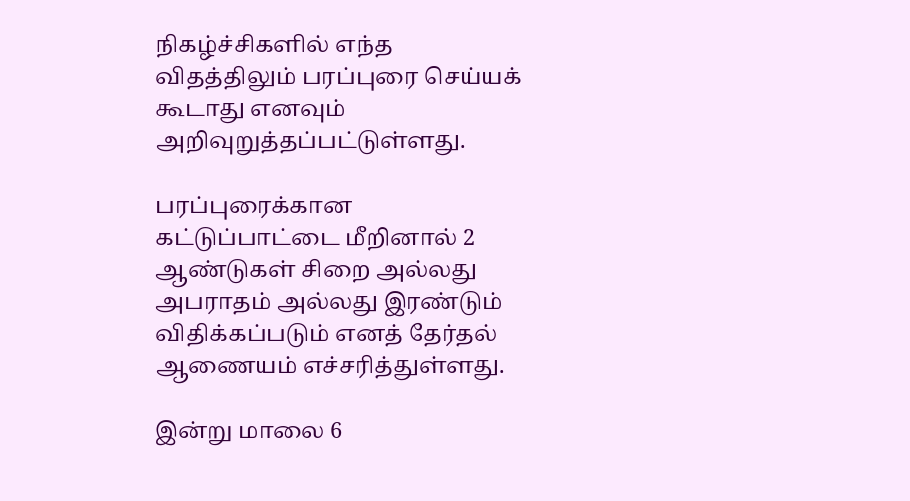நிகழ்ச்சிகளில் எந்த விதத்திலும் பரப்புரை செய்யக் கூடாது எனவும் அறிவுறுத்தப்பட்டுள்ளது.

பரப்புரைக்கான கட்டுப்பாட்டை மீறினால் 2 ஆண்டுகள் சிறை அல்லது அபராதம் அல்லது இரண்டும் விதிக்கப்படும் எனத் தேர்தல் ஆணையம் எச்சரித்துள்ளது.

இன்று மாலை 6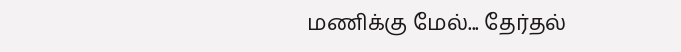மணிக்கு மேல்... தேர்தல்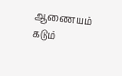ஆணையம் கடும்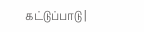கட்டுப்பாடு |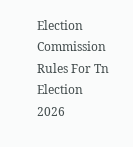Election Commission Rules For Tn Election 2026